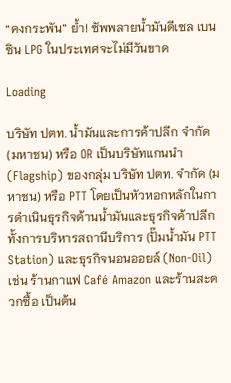“คงกระพัน” ย้ำ! ซัพพลายน้ำมันดีเซล เบนซิน LPG ในประเทศจะไม่มีวันขาด

Loading

บริษัท ปตท. น้ำมันและการค้าปลีก จำกัด (มหาชน) หรือ OR เป็นบริษัทแกนนำ (Flagship) ของกลุ่ม บริษัท ปตท. จำกัด (มหาชน) หรือ PTT โดยเป็นหัวหอกหลักในการดำเนินธุรกิจด้านน้ำมันและธุรกิจค้าปลีก ทั้งการบริหารสถานีบริการ (ปั๊มน้ำมัน PTT Station) และธุรกิจนอนออยล์ (Non-Oil) เช่น ร้านกาแฟ Café Amazon และร้านสะดวกซื้อ เป็นต้น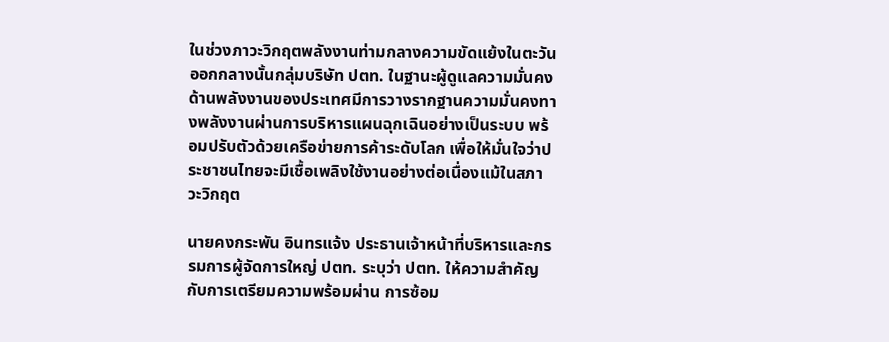ในช่วงภาวะวิกฤตพลังงานท่ามกลางความขัดแย้งในตะวันออกกลางนั้นกลุ่มบริษัท ปตท. ในฐานะผู้ดูแลความมั่นคงด้านพลังงานของประเทศมีการวางรากฐานความมั่นคงทางพลังงานผ่านการบริหารแผนฉุกเฉินอย่างเป็นระบบ พร้อมปรับตัวด้วยเครือข่ายการค้าระดับโลก เพื่อให้มั่นใจว่าประชาชนไทยจะมีเชื้อเพลิงใช้งานอย่างต่อเนื่องแม้ในสภาวะวิกฤต

นายคงกระพัน อินทรแจ้ง ประธานเจ้าหน้าที่บริหารและกรรมการผู้จัดการใหญ่ ปตท. ระบุว่า ปตท. ให้ความสำคัญกับการเตรียมความพร้อมผ่าน การซ้อม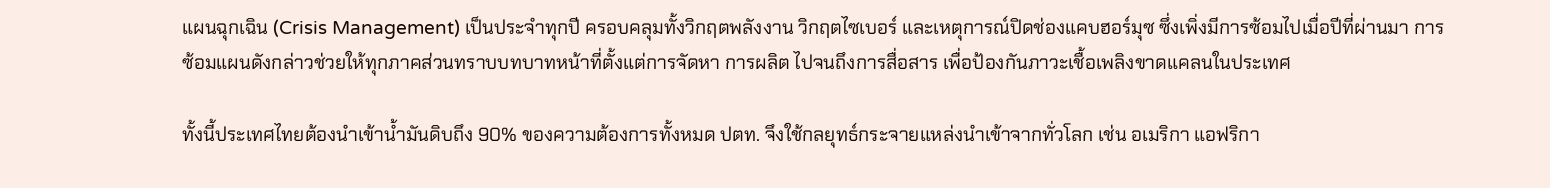แผนฉุกเฉิน (Crisis Management) เป็นประจำทุกปี ครอบคลุมทั้งวิกฤตพลังงาน วิกฤตไซเบอร์ และเหตุการณ์ปิดช่องแคบฮอร์มุซ ซึ่งเพิ่งมีการซ้อมไปเมื่อปีที่ผ่านมา การซ้อมแผนดังกล่าวช่วยให้ทุกภาคส่วนทราบบทบาทหน้าที่ตั้งแต่การจัดหา การผลิต ไปจนถึงการสื่อสาร เพื่อป้องกันภาวะเชื้อเพลิงขาดแคลนในประเทศ

ทั้งนี้ประเทศไทยต้องนำเข้าน้ำมันดิบถึง 90% ของความต้องการทั้งหมด ปตท. จึงใช้กลยุทธ์กระจายแหล่งนำเข้าจากทั่วโลก เช่น อเมริกา แอฟริกา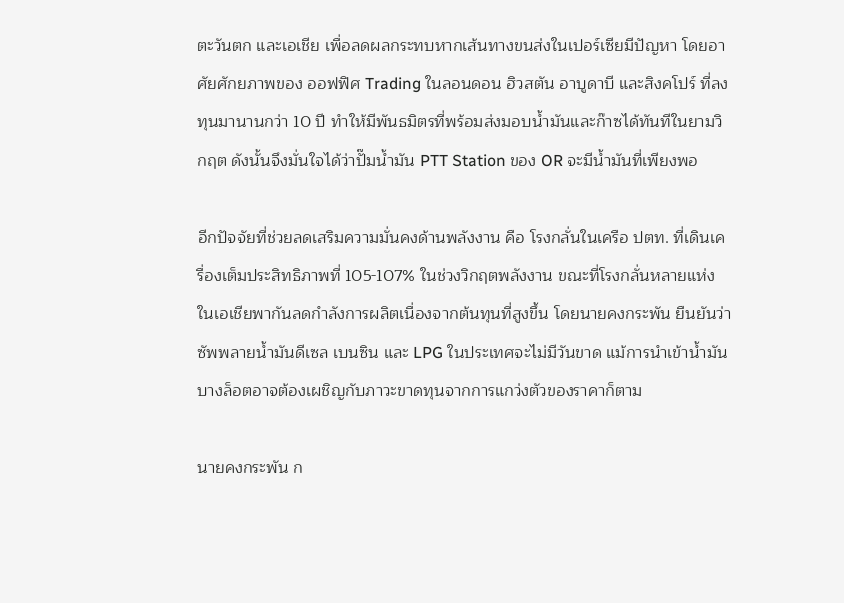ตะวันตก และเอเชีย เพื่อลดผลกระทบหากเส้นทางขนส่งในเปอร์เซียมีปัญหา โดยอาศัยศักยภาพของ ออฟฟิศ Trading ในลอนดอน ฮิวสตัน อาบูดาบี และสิงคโปร์ ที่ลงทุนมานานกว่า 10 ปี ทำให้มีพันธมิตรที่พร้อมส่งมอบน้ำมันและก๊าซได้ทันทีในยามวิกฤต ดังนั้นจึงมั่นใจได้ว่าปั๊มน้ำมัน PTT Station ของ OR จะมีน้ำมันที่เพียงพอ

อีกปัจจัยที่ช่วยลดเสริมความมั่นคงด้านพลังงาน คือ โรงกลั่นในเครือ ปตท. ที่เดินเครื่องเต็มประสิทธิภาพที่ 105-107% ในช่วงวิกฤตพลังงาน ขณะที่โรงกลั่นหลายแห่งในเอเชียพากันลดกำลังการผลิตเนื่องจากต้นทุนที่สูงขึ้น โดยนายคงกระพัน ยืนยันว่า ซัพพลายน้ำมันดีเซล เบนซิน และ LPG ในประเทศจะไม่มีวันขาด แม้การนำเข้าน้ำมันบางล็อตอาจต้องเผชิญกับภาวะขาดทุนจากการแกว่งตัวของราคาก็ตาม

นายคงกระพัน ก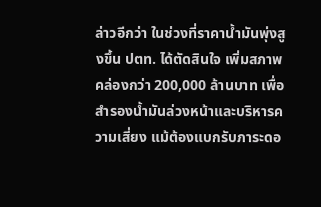ล่าวอีกว่า ในช่วงที่ราคาน้ำมันพุ่งสูงขึ้น ปตท. ได้ตัดสินใจ เพิ่มสภาพคล่องกว่า 200,000 ล้านบาท เพื่อสำรองน้ำมันล่วงหน้าและบริหารความเสี่ยง แม้ต้องแบกรับภาระดอ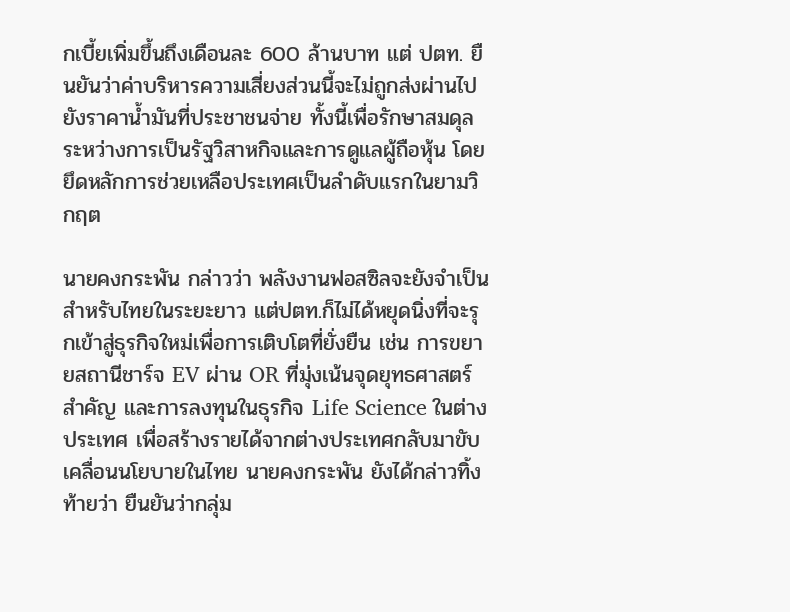กเบี้ยเพิ่มขึ้นถึงเดือนละ 600 ล้านบาท แต่ ปตท. ยืนยันว่าค่าบริหารความเสี่ยงส่วนนี้จะไม่ถูกส่งผ่านไปยังราคาน้ำมันที่ประชาชนจ่าย ทั้งนี้เพื่อรักษาสมดุลระหว่างการเป็นรัฐวิสาหกิจและการดูแลผู้ถือหุ้น โดยยึดหลักการช่วยเหลือประเทศเป็นลำดับแรกในยามวิกฤต

นายคงกระพัน กล่าวว่า พลังงานฟอสซิลจะยังจำเป็นสำหรับไทยในระยะยาว แต่ปตท.ก็ไม่ได้หยุดนิ่งที่จะรุกเข้าสู่ธุรกิจใหม่เพื่อการเติบโตที่ยั่งยืน เช่น การขยายสถานีชาร์จ EV ผ่าน OR ที่มุ่งเน้นจุดยุทธศาสตร์สำคัญ และการลงทุนในธุรกิจ Life Science ในต่างประเทศ เพื่อสร้างรายได้จากต่างประเทศกลับมาขับเคลื่อนนโยบายในไทย นายคงกระพัน ยังได้กล่าวทิ้งท้ายว่า ยืนยันว่ากลุ่ม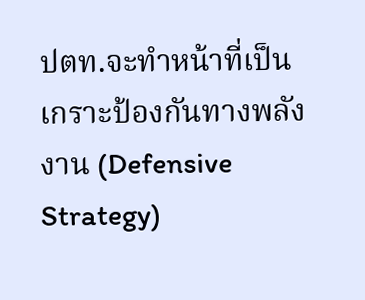ปตท.จะทำหน้าที่เป็นเกราะป้องกันทางพลังงาน (Defensive Strategy)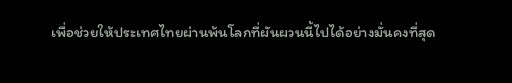เพื่อช่วยให้ประเทศไทยผ่านพ้นโลกที่ผันผวนนี้ไปได้อย่างมั่นคงที่สุด